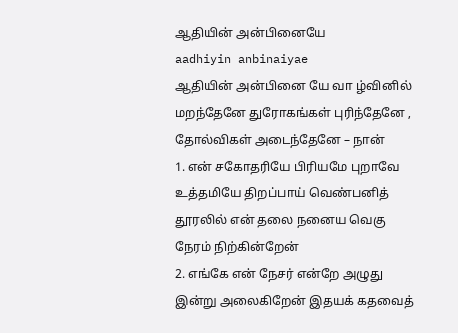ஆதியின் அன்பினையே
aadhiyin anbinaiyae
ஆதியின் அன்பினை யே வா ழ்வினில் மறந்தேனே துரோகங்கள் புரிந்தேனே , தோல்விகள் அடைந்தேனே – நான்
1. என் சகோதரியே பிரியமே புறாவே உத்தமியே திறப்பாய் வெண்பனித் தூரலில் என் தலை நனைய வெகு நேரம் நிற்கின்றேன்
2. எங்கே என் நேசர் என்றே அழுது இன்று அலைகிறேன் இதயக் கதவைத்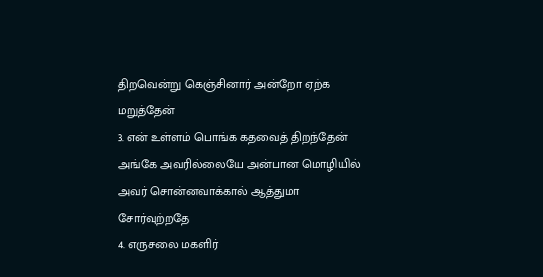திறவென்று கெஞ்சினார் அன்றோ ஏற்க மறுத்தேன்
3. என் உள்ளம் பொங்க கதவைத் திறந்தேன் அங்கே அவரில்லையே அன்பான மொழியில் அவர் சொன்னவாக்கால் ஆத்துமா சோர்வுற்றதே
4. எருசலை மகளிர்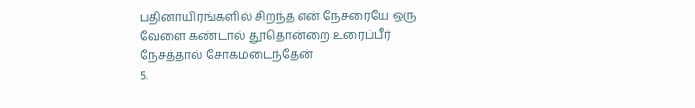பதினாயிரங்களில் சிறந்த என் நேசரையே ஒரு வேளை கண்டால் தூதொன்றை உரைப்பீர் நேசத்தால் சோகமடைந்தேன்
5.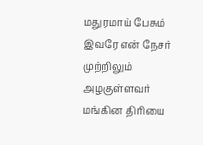மதுரமாய் பேசும் இவரே என் நேசர் முற்றிலும் அழகுள்ளவர் மங்கின திரியை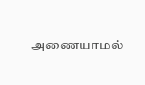அணையாமல்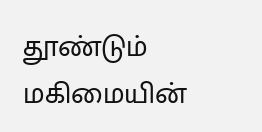தூண்டும் மகிமையின்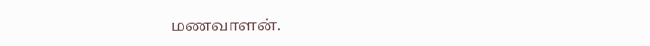மணவாளன்.